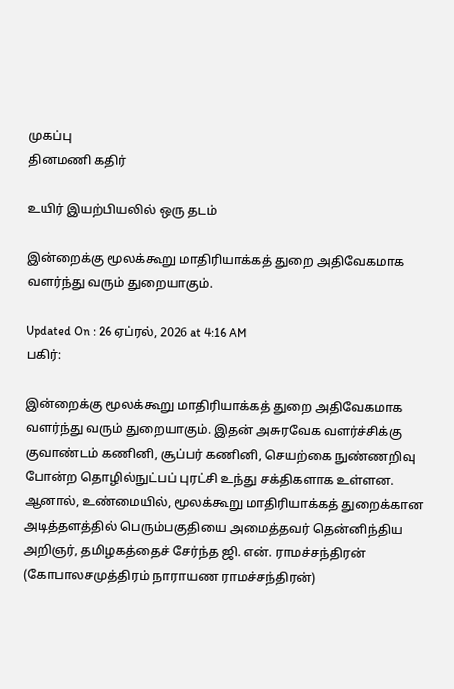முகப்பு
தினமணி கதிர்

உயிர் இயற்பியலில் ஒரு தடம்

இன்றைக்கு மூலக்கூறு மாதிரியாக்கத் துறை அதிவேகமாக வளர்ந்து வரும் துறையாகும்.

Updated On : 26 ஏப்ரல், 2026 at 4:16 AM
பகிர்:

இன்றைக்கு மூலக்கூறு மாதிரியாக்கத் துறை அதிவேகமாக வளர்ந்து வரும் துறையாகும். இதன் அசுரவேக வளர்ச்சிக்கு குவாண்டம் கணினி, சூப்பர் கணினி, செயற்கை நுண்ணறிவு போன்ற தொழில்நுட்பப் புரட்சி உந்து சக்திகளாக உள்ளன. ஆனால், உண்மையில், மூலக்கூறு மாதிரியாக்கத் துறைக்கான அடித்தளத்தில் பெரும்பகுதியை அமைத்தவர் தென்னிந்திய அறிஞர், தமிழகத்தைச் சேர்ந்த ஜி. என். ராமச்சந்திரன் (கோபாலசமுத்திரம் நாராயண ராமச்சந்திரன்)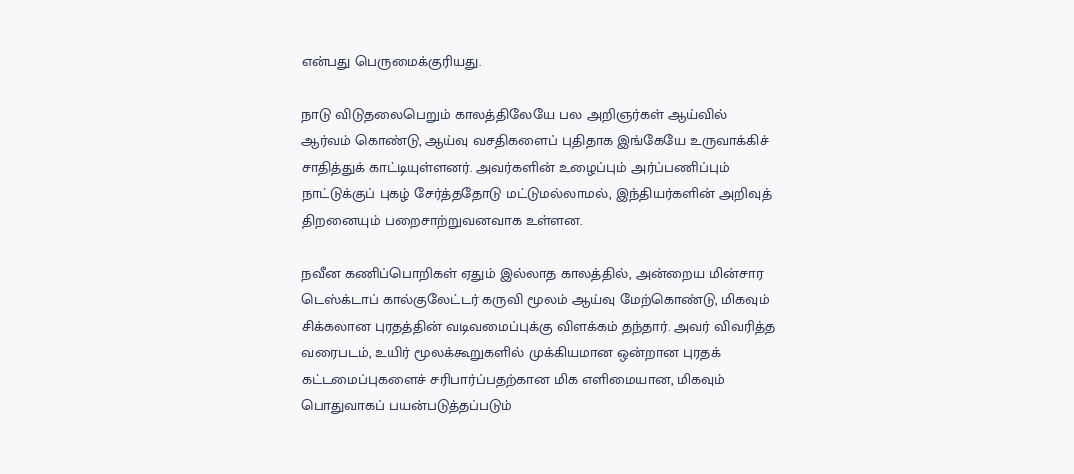என்பது பெருமைக்குரியது.

நாடு விடுதலைபெறும் காலத்திலேயே பல அறிஞர்கள் ஆய்வில் ஆர்வம் கொண்டு, ஆய்வு வசதிகளைப் புதிதாக இங்கேயே உருவாக்கிச் சாதித்துக் காட்டியுள்ளனர். அவர்களின் உழைப்பும் அர்ப்பணிப்பும் நாட்டுக்குப் புகழ் சேர்த்ததோடு மட்டுமல்லாமல், இந்தியர்களின் அறிவுத் திறனையும் பறைசாற்றுவனவாக உள்ளன.

நவீன கணிப்பொறிகள் ஏதும் இல்லாத காலத்தில், அன்றைய மின்சார டெஸ்க்டாப் கால்குலேட்டர் கருவி மூலம் ஆய்வு மேற்கொண்டு, மிகவும் சிக்கலான புரதத்தின் வடிவமைப்புக்கு விளக்கம் தந்தார். அவர் விவரித்த வரைபடம், உயிர் மூலக்கூறுகளில் முக்கியமான ஒன்றான புரதக் கட்டமைப்புகளைச் சரிபார்ப்பதற்கான மிக எளிமையான, மிகவும் பொதுவாகப் பயன்படுத்தப்படும்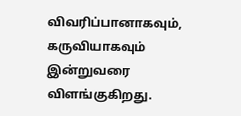விவரிப்பானாகவும், கருவியாகவும் இன்றுவரை விளங்குகிறது.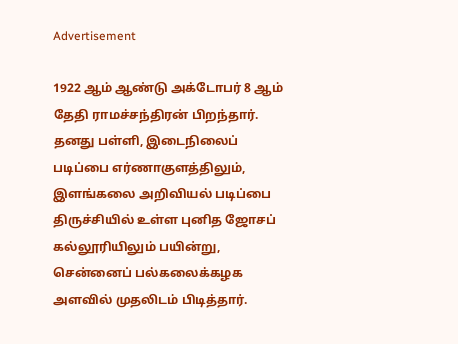Advertisement

1922 ஆம் ஆண்டு அக்டோபர் 8 ஆம் தேதி ராமச்சந்திரன் பிறந்தார். தனது பள்ளி, இடைநிலைப் படிப்பை எர்ணாகுளத்திலும், இளங்கலை அறிவியல் படிப்பை திருச்சியில் உள்ள புனித ஜோசப் கல்லூரியிலும் பயின்று, சென்னைப் பல்கலைக்கழக அளவில் முதலிடம் பிடித்தார்.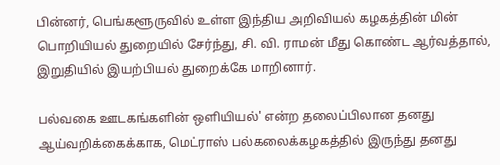பின்னர், பெங்களூருவில் உள்ள இந்திய அறிவியல் கழகத்தின் மின் பொறியியல் துறையில் சேர்ந்து, சி. வி. ராமன் மீது கொண்ட ஆர்வத்தால், இறுதியில் இயற்பியல் துறைக்கே மாறினார்.

பல்வகை ஊடகங்களின் ஒளியியல்' என்ற தலைப்பிலான தனது ஆய்வறிக்கைக்காக, மெட்ராஸ் பல்கலைக்கழகத்தில் இருந்து தனது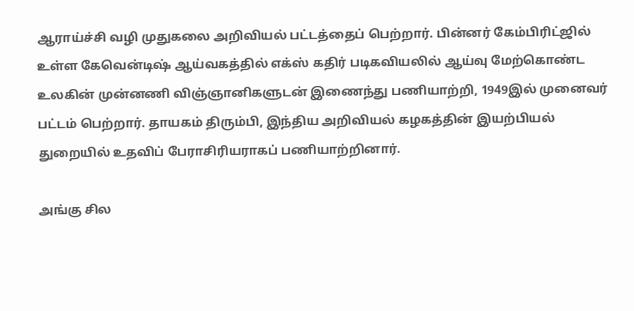ஆராய்ச்சி வழி முதுகலை அறிவியல் பட்டத்தைப் பெற்றார். பின்னர் கேம்பிரிட்ஜில் உள்ள கேவென்டிஷ் ஆய்வகத்தில் எக்ஸ் கதிர் படிகவியலில் ஆய்வு மேற்கொண்ட உலகின் முன்னணி விஞ்ஞானிகளுடன் இணைந்து பணியாற்றி, 1949இல் முனைவர் பட்டம் பெற்றார். தாயகம் திரும்பி, இந்திய அறிவியல் கழகத்தின் இயற்பியல் துறையில் உதவிப் பேராசிரியராகப் பணியாற்றினார்.

அங்கு சில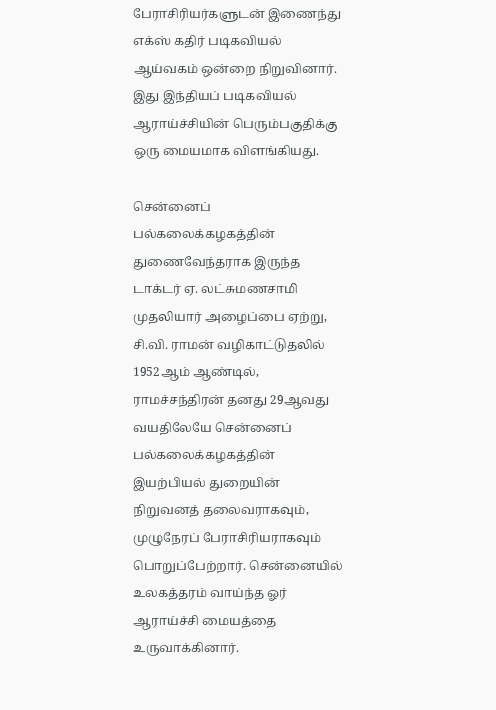பேராசிரியர்களுடன் இணைந்து எக்ஸ் கதிர் படிகவியல் ஆய்வகம் ஒன்றை நிறுவினார். இது இந்தியப் படிகவியல் ஆராய்ச்சியின் பெரும்பகுதிக்கு ஒரு மையமாக விளங்கியது.

சென்னைப் பல்கலைக்கழகத்தின் துணைவேந்தராக இருந்த டாக்டர் ஏ. லட்சுமணசாமி முதலியார் அழைப்பை ஏற்று, சி.வி. ராமன் வழிகாட்டுதலில் 1952ஆம் ஆண்டில், ராமச்சந்திரன் தனது 29ஆவது வயதிலேயே சென்னைப் பல்கலைக்கழகத்தின் இயற்பியல் துறையின் நிறுவனத் தலைவராகவும், முழுநேரப் பேராசிரியராகவும் பொறுப்பேற்றார். சென்னையில் உலகத்தரம் வாய்ந்த ஓர் ஆராய்ச்சி மையத்தை உருவாக்கினார்.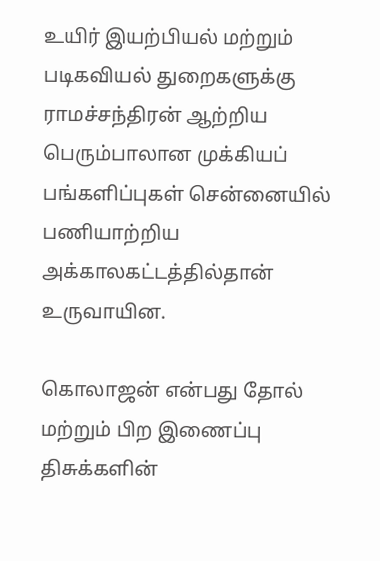உயிர் இயற்பியல் மற்றும் படிகவியல் துறைகளுக்கு ராமச்சந்திரன் ஆற்றிய பெரும்பாலான முக்கியப் பங்களிப்புகள் சென்னையில் பணியாற்றிய அக்காலகட்டத்தில்தான் உருவாயின.

கொலாஜன் என்பது தோல் மற்றும் பிற இணைப்பு திசுக்களின்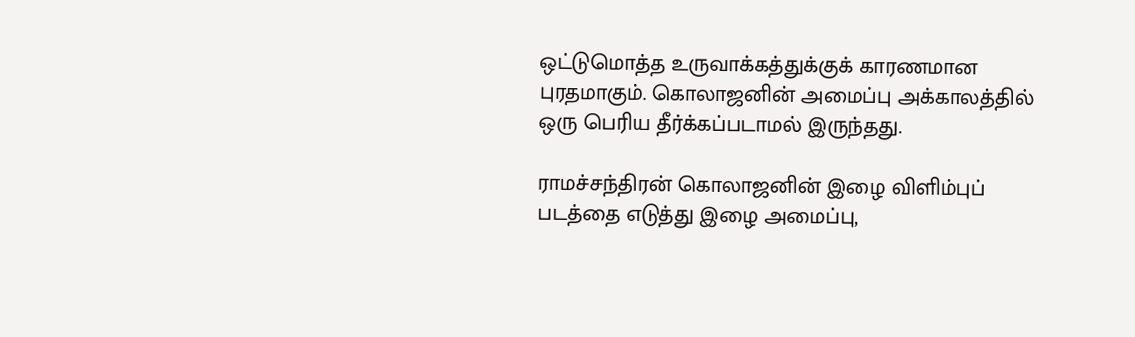ஒட்டுமொத்த உருவாக்கத்துக்குக் காரணமான புரதமாகும். கொலாஜனின் அமைப்பு அக்காலத்தில் ஒரு பெரிய தீர்க்கப்படாமல் இருந்தது.

ராமச்சந்திரன் கொலாஜனின் இழை விளிம்புப் படத்தை எடுத்து இழை அமைப்பு,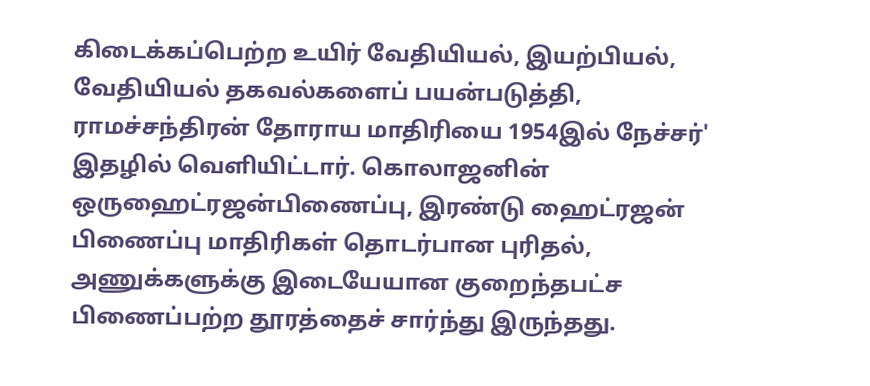கிடைக்கப்பெற்ற உயிர் வேதியியல், இயற்பியல், வேதியியல் தகவல்களைப் பயன்படுத்தி, ராமச்சந்திரன் தோராய மாதிரியை 1954இல் நேச்சர்' இதழில் வெளியிட்டார். கொலாஜனின் ஒருஹைட்ரஜன்பிணைப்பு, இரண்டு ஹைட்ரஜன் பிணைப்பு மாதிரிகள் தொடர்பான புரிதல், அணுக்களுக்கு இடையேயான குறைந்தபட்ச பிணைப்பற்ற தூரத்தைச் சார்ந்து இருந்தது.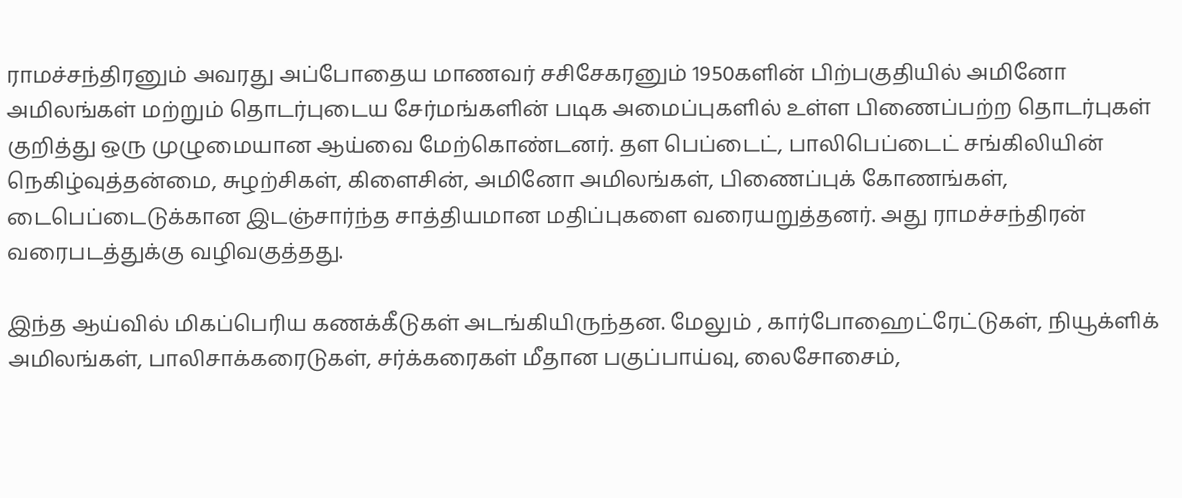ராமச்சந்திரனும் அவரது அப்போதைய மாணவர் சசிசேகரனும் 1950களின் பிற்பகுதியில் அமினோ அமிலங்கள் மற்றும் தொடர்புடைய சேர்மங்களின் படிக அமைப்புகளில் உள்ள பிணைப்பற்ற தொடர்புகள் குறித்து ஒரு முழுமையான ஆய்வை மேற்கொண்டனர். தள பெப்டைட், பாலிபெப்டைட் சங்கிலியின் நெகிழ்வுத்தன்மை, சுழற்சிகள், கிளைசின், அமினோ அமிலங்கள், பிணைப்புக் கோணங்கள், டைபெப்டைடுக்கான இடஞ்சார்ந்த சாத்தியமான மதிப்புகளை வரையறுத்தனர். அது ராமச்சந்திரன் வரைபடத்துக்கு வழிவகுத்தது.

இந்த ஆய்வில் மிகப்பெரிய கணக்கீடுகள் அடங்கியிருந்தன. மேலும் , கார்போஹைட்ரேட்டுகள், நியூக்ளிக் அமிலங்கள், பாலிசாக்கரைடுகள், சர்க்கரைகள் மீதான பகுப்பாய்வு, லைசோசைம்,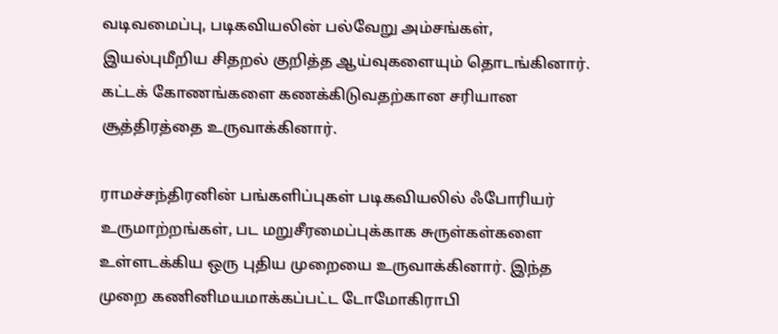வடிவமைப்பு, படிகவியலின் பல்வேறு அம்சங்கள், இயல்புமீறிய சிதறல் குறித்த ஆய்வுகளையும் தொடங்கினார். கட்டக் கோணங்களை கணக்கிடுவதற்கான சரியான சூத்திரத்தை உருவாக்கினார்.

ராமச்சந்திரனின் பங்களிப்புகள் படிகவியலில் ஃபோரியர் உருமாற்றங்கள், பட மறுசீரமைப்புக்காக சுருள்கள்களை உள்ளடக்கிய ஒரு புதிய முறையை உருவாக்கினார். இந்த முறை கணினிமயமாக்கப்பட்ட டோமோகிராபி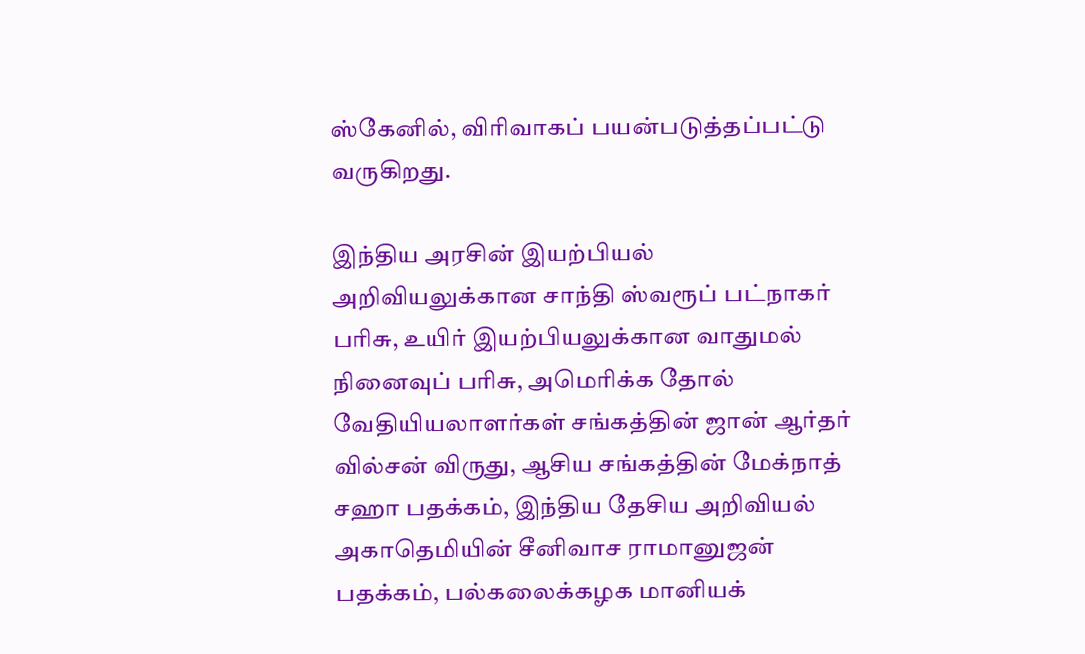ஸ்கேனில், விரிவாகப் பயன்படுத்தப்பட்டு வருகிறது.

இந்திய அரசின் இயற்பியல் அறிவியலுக்கான சாந்தி ஸ்வரூப் பட்நாகர் பரிசு, உயிர் இயற்பியலுக்கான வாதுமல் நினைவுப் பரிசு, அமெரிக்க தோல் வேதியியலாளர்கள் சங்கத்தின் ஜான் ஆர்தர் வில்சன் விருது, ஆசிய சங்கத்தின் மேக்நாத் சஹா பதக்கம், இந்திய தேசிய அறிவியல் அகாதெமியின் சீனிவாச ராமானுஜன் பதக்கம், பல்கலைக்கழக மானியக்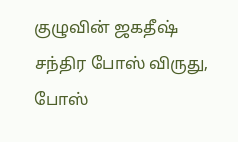குழுவின் ஜகதீஷ் சந்திர போஸ் விருது, போஸ்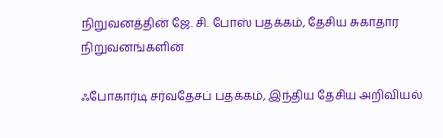நிறுவனத்தின் ஜே. சி. போஸ் பதக்கம், தேசிய சுகாதார நிறுவனங்களின்

ஃபோகார்டி சர்வதேசப் பதக்கம், இந்திய தேசிய அறிவியல்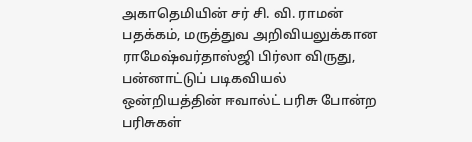அகாதெமியின் சர் சி. வி. ராமன் பதக்கம், மருத்துவ அறிவியலுக்கான ராமேஷ்வர்தாஸ்ஜி பிர்லா விருது, பன்னாட்டுப் படிகவியல் ஒன்றியத்தின் ஈவால்ட் பரிசு போன்ற பரிசுகள்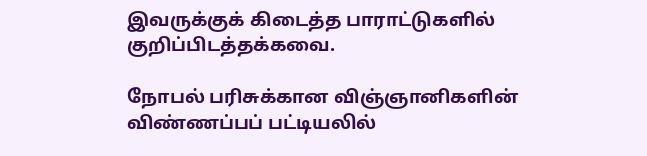இவருக்குக் கிடைத்த பாராட்டுகளில் குறிப்பிடத்தக்கவை.

நோபல் பரிசுக்கான விஞ்ஞானிகளின் விண்ணப்பப் பட்டியலில்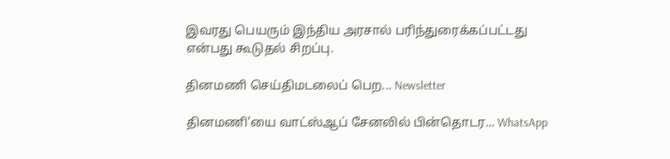இவரது பெயரும் இந்திய அரசால் பரிந்துரைக்கப்பட்டது என்பது கூடுதல் சிறப்பு.

தினமணி செய்திமடலைப் பெற... Newsletter

தினமணி'யை வாட்ஸ்ஆப் சேனலில் பின்தொடர... WhatsApp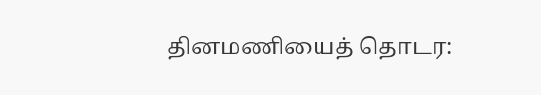தினமணியைத் தொடர: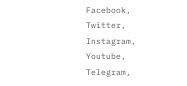Facebook, Twitter, Instagram, Youtube, Telegram,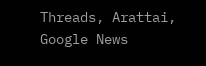Threads, Arattai, Google News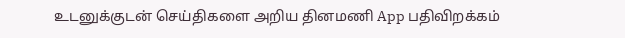உடனுக்குடன் செய்திகளை அறிய தினமணி App பதிவிறக்கம்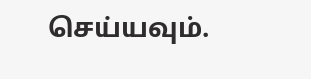செய்யவும்.